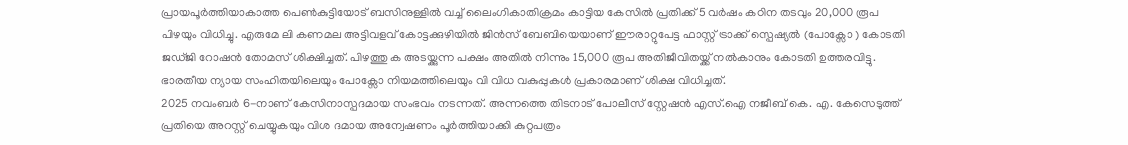പ്രായപൂർത്തിയാകാത്ത പെൺകുട്ടിയോട് ബസിനുള്ളിൽ വച്ച് ലൈംഗികാതിക്രമം കാട്ടിയ കേസിൽ പ്രതിക്ക് 5 വർഷം കഠിന തടവും 20,000 രൂപ പിഴയും വിധിച്ചു. എരുമേ ലി കണമല അട്ടിവളവ് കോട്ടക്കുഴിയിൽ ജിൻസ് ബേബിയെയാണ് ഈരാറ്റുപേട്ട ഫാസ്റ്റ് ട്രാക്ക് സ്പെഷ്യൽ (പോക്സോ ) കോടതി ജഡ്ജി റോഷൻ തോമസ് ശിക്ഷിച്ചത്. പിഴത്തു ക അടയ്ക്കുന്ന പക്ഷം അതിൽ നിന്നും 15,000 രൂപ അതിജീവിതയ്ക്ക് നൽകാനും കോടതി ഉത്തരവിട്ടു. ഭാരതീയ ന്യായ സംഹിതയിലെയും പോക്സോ നിയമത്തിലെയും വി വിധ വകുപ്പുകൾ പ്രകാരമാണ് ശിക്ഷ വിധിച്ചത്.
2025 നവംബർ 6-നാണ് കേസിനാസ്പദമായ സംഭവം നടന്നത്. അന്നത്തെ തിടനാട് പോലീസ് സ്റ്റേഷൻ എസ്.ഐ നജീബ് കെ. എ. കേസെടുത്ത് പ്രതിയെ അറസ്റ്റ് ചെയ്യുകയും വിശ ദമായ അന്വേഷണം പൂർത്തിയാക്കി കുറ്റപത്രം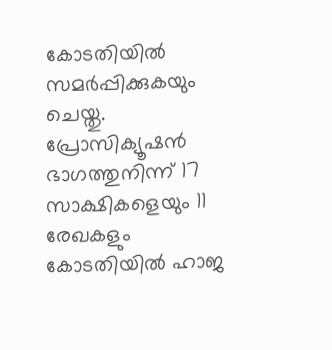കോടതിയിൽ സമർപ്പിക്കുകയും ചെയ്തു. പ്രോസിക്യൂഷൻ ഭാഗത്തുനിന്ന് 17 സാക്ഷികളെയും 11 രേഖകളും കോടതിയിൽ ഹാജ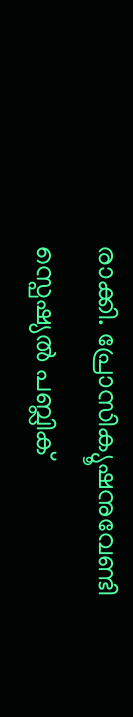രാക്കി. പ്രോസിക്യൂഷനുവേണ്ടി സ്പെഷ്യൽ പബ്ലിക്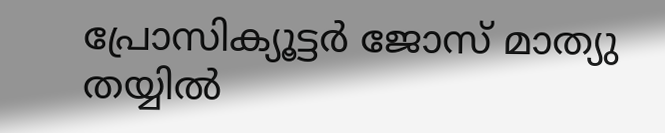പ്രോസിക്യൂട്ടർ ജോസ് മാത്യു തയ്യിൽ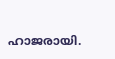ഹാജരായി.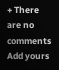+ There are no comments
Add yours